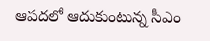ఆపదలో ఆదుకుంటున్న సీఎం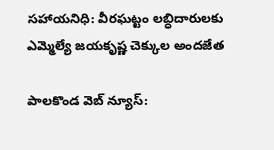సహాయనిధి: వీరఘట్టం లబ్ధిదారులకు ఎమ్మెల్యే జయకృష్ణ చెక్కుల అందజేత

పాలకొండ వెబ్ న్యూస్: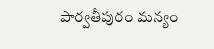పార్వతీపురం మన్యం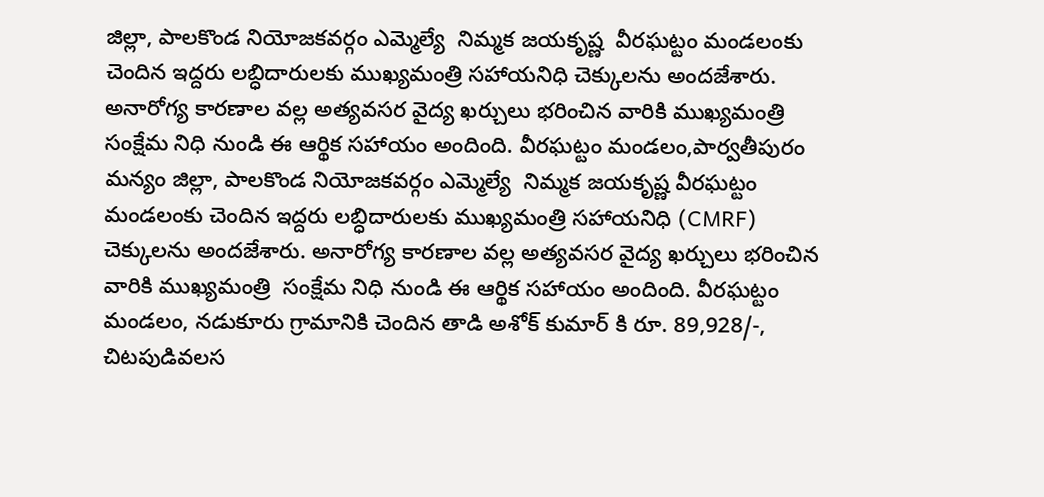జిల్లా, పాలకొండ నియోజకవర్గం ఎమ్మెల్యే  నిమ్మక జయకృష్ణ  వీరఘట్టం మండలంకు చెందిన ఇద్దరు లబ్ధిదారులకు ముఖ్యమంత్రి సహాయనిధి చెక్కులను అందజేశారు. అనారోగ్య కారణాల వల్ల అత్యవసర వైద్య ఖర్చులు భరించిన వారికి ముఖ్యమంత్రి  సంక్షేమ నిధి నుండి ఈ ఆర్థిక సహాయం అందింది. వీరఘట్టం మండలం,పార్వతీపురం మన్యం జిల్లా, పాలకొండ నియోజకవర్గం ఎమ్మెల్యే  నిమ్మక జయకృష్ణ వీరఘట్టం మండలంకు చెందిన ఇద్దరు లబ్ధిదారులకు ముఖ్యమంత్రి సహాయనిధి (CMRF) చెక్కులను అందజేశారు. అనారోగ్య కారణాల వల్ల అత్యవసర వైద్య ఖర్చులు భరించిన వారికి ముఖ్యమంత్రి  సంక్షేమ నిధి నుండి ఈ ఆర్థిక సహాయం అందింది. వీరఘట్టం మండలం, నడుకూరు గ్రామానికి చెందిన తాడి అశోక్ కుమార్ కి రూ. 89,928/-, చిటపుడివలస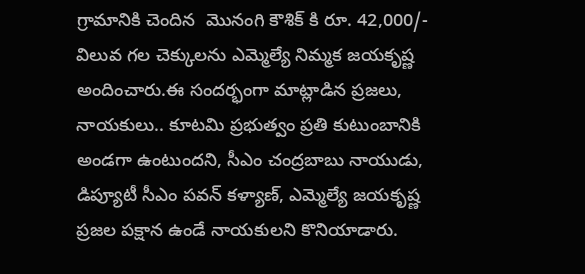గ్రామానికి చెందిన  మొనంగి కౌశిక్ కి రూ. 42,000/- విలువ గల చెక్కులను ఎమ్మెల్యే నిమ్మక జయకృష్ణ అందించారు.ఈ సందర్భంగా మాట్లాడిన ప్రజలు, నాయకులు.. కూటమి ప్రభుత్వం ప్రతి కుటుంబానికి అండగా ఉంటుందని, సీఎం చంద్రబాబు నాయుడు, డిప్యూటీ సీఎం పవన్ కళ్యాణ్, ఎమ్మెల్యే జయకృష్ణ  ప్రజల పక్షాన ఉండే నాయకులని కొనియాడారు.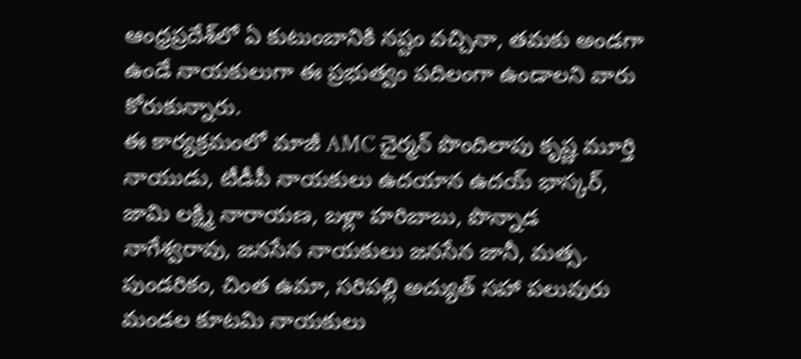ఆంధ్రప్రదేశ్‌లో ఏ కుటుంబానికి నష్టం వచ్చినా, తమకు అండగా ఉండే నాయకులుగా ఈ ప్రభుత్వం పదిలంగా ఉండాలని వారు కోరుకున్నారు.
ఈ కార్యక్రమంలో మాజీ AMC చైర్మన్ పొందిలాపు కృష్ణ మూర్తి నాయుడు, టీడీపీ నాయకులు ఉదయాన ఉదయ్ భాస్కర్, జామి లక్ష్మి నారాయణ, బళ్లా హరిబాబు, పొన్నాడ నాగేశ్వరావు, జనసేన నాయకులు జనసేన జానీ, మత్స. పుండరికం, చింత ఉమా, సరిపల్లి అచ్యుత్ సహా పలువురు మండల కూటమి నాయకులు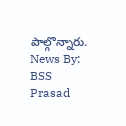పాల్గొన్నారు. News By: BSS Prasad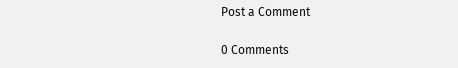Post a Comment

0 Comments